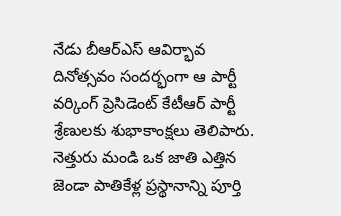నేడు బీఆర్ఎస్ ఆవిర్భావ దినోత్సవం సందర్భంగా ఆ పార్టీ వర్కింగ్ ప్రెసిడెంట్ కేటీఆర్ పార్టీ శ్రేణులకు శుభాకాంక్షలు తెలిపారు. నెత్తురు మండి ఒక జాతి ఎత్తిన జెండా పాతికేళ్ల ప్రస్థానాన్ని పూర్తి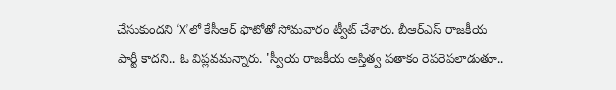చేసుకుందని ‘X’లో కేసీఆర్ ఫొటోతో సోమవారం ట్వీట్ చేశారు. బీఆర్ఎస్ రాజకీయ పార్టీ కాదని.. ఓ విప్లవమన్నారు. 'స్వీయ రాజకీయ అస్తిత్వ పతాకం రెపరెపలాడుతూ..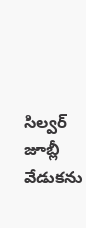సిల్వర్ జూబ్లీ వేడుకను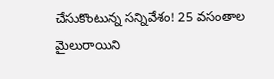చేసుకొంటున్న సన్నివేశం! 25 వసంతాల మైలురాయిని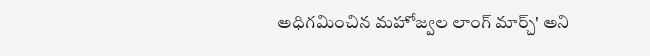అధిగమించిన మహోజ్వల లాంగ్ మార్చ్' అని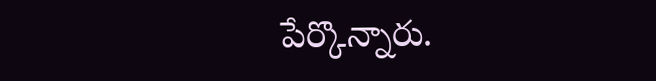పేర్కొన్నారు.